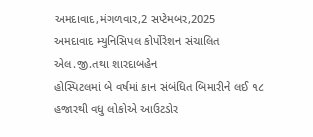અમદાવાદ,મંગળવાર,2 સપ્ટેમબર,2025
અમદાવાદ મ્યુનિસિપલ કોર્પોરેશન સંચાલિત એલ.જી.તથા શારદાબહેન
હોસ્પિટલમાં બે વર્ષમાં કાન સંબંધિત બિમારીને લઈ ૧૮ હજારથી વધુ લોકોએ આઉટડોર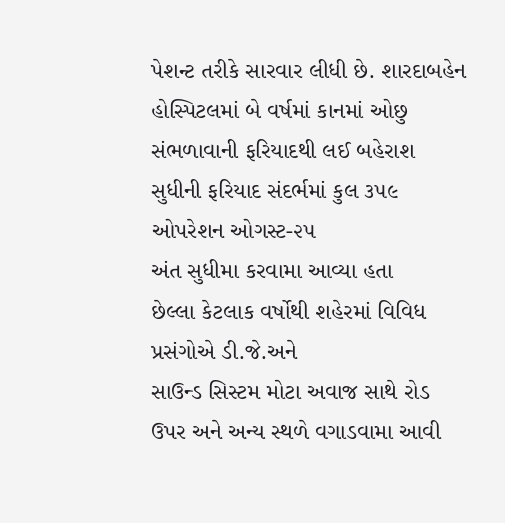પેશન્ટ તરીકે સારવાર લીધી છે. શારદાબહેન હોસ્પિટલમાં બે વર્ષમાં કાનમાં ઓછુ
સંભળાવાની ફરિયાદથી લઈ બહેરાશ સુધીની ફરિયાદ સંદર્ભમાં કુલ ૩૫૯ ઓપરેશન ઓગસ્ટ-૨૫
અંત સુધીમા કરવામા આવ્યા હતા
છેલ્લા કેટલાક વર્ષોથી શહેરમાં વિવિધ પ્રસંગોએ ડી.જે.અને
સાઉન્ડ સિસ્ટમ મોટા અવાજ સાથે રોડ ઉપર અને અન્ય સ્થળે વગાડવામા આવી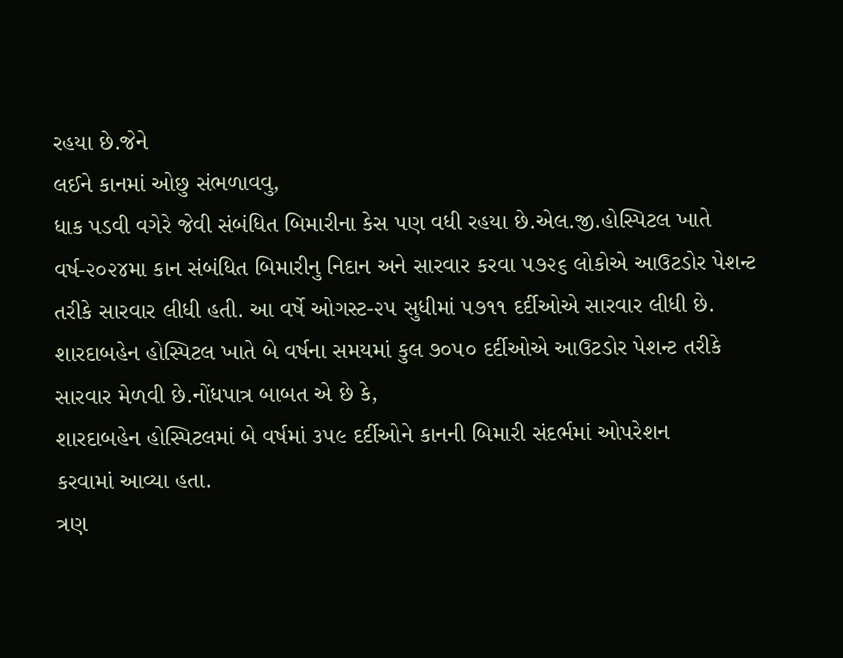રહયા છે.જેને
લઈને કાનમાં ઓછુ સંભળાવવુ,
ધાક પડવી વગેરે જેવી સંબંધિત બિમારીના કેસ પણ વધી રહયા છે.એલ.જી.હોસ્પિટલ ખાતે
વર્ષ-૨૦૨૪મા કાન સંબંધિત બિમારીનુ નિદાન અને સારવાર કરવા ૫૭૨૬ લોકોએ આઉટડોર પેશન્ટ
તરીકે સારવાર લીધી હતી. આ વર્ષે ઓગસ્ટ-૨૫ સુધીમાં ૫૭૧૧ દર્દીઓએ સારવાર લીધી છે.
શારદાબહેન હોસ્પિટલ ખાતે બે વર્ષના સમયમાં કુલ ૭૦૫૦ દર્દીઓએ આઉટડોર પેશન્ટ તરીકે
સારવાર મેળવી છે.નોંધપાત્ર બાબત એ છે કે,
શારદાબહેન હોસ્પિટલમાં બે વર્ષમાં ૩૫૯ દર્દીઓને કાનની બિમારી સંદર્ભમાં ઓપરેશન
કરવામાં આવ્યા હતા.
ત્રણ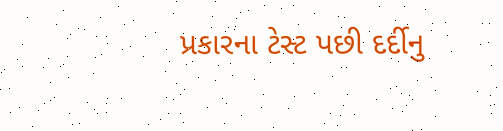પ્રકારના ટેસ્ટ પછી દર્દીનુ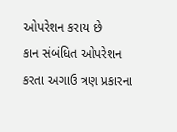ઓપરેશન કરાય છે
કાન સંબંધિત ઓપરેશન કરતા અગાઉ ત્રણ પ્રકારના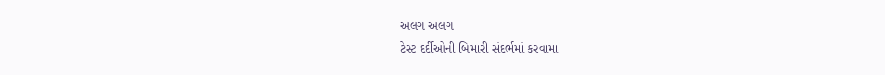અલગ અલગ
ટેસ્ટ દર્દીઓની બિમારી સંદર્ભમાં કરવામા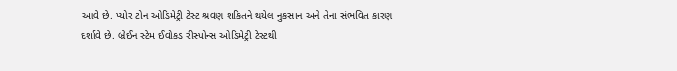આવે છે. પ્યોર ટોન ઓડિમેટ્રી ટેસ્ટ શ્રવણ શકિતને થયેલ નુકસાન અને તેના સંભવિત કારણ
દર્શાવે છે. બ્રેઈન સ્ટેમ ઈવોકડ રીસ્પોન્સ ઓડિમેટ્રી ટેસ્ટથી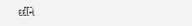દર્દીને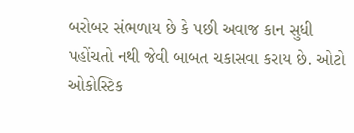બરોબર સંભળાય છે કે પછી અવાજ કાન સુધી
પહોંચતો નથી જેવી બાબત ચકાસવા કરાય છે. ઓટો ઓકોસ્ટિક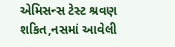એમિસન્સ ટેસ્ટ શ્રવણ શકિત,નસમાં આવેલી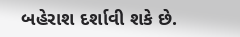બહેરાશ દર્શાવી શકે છે.